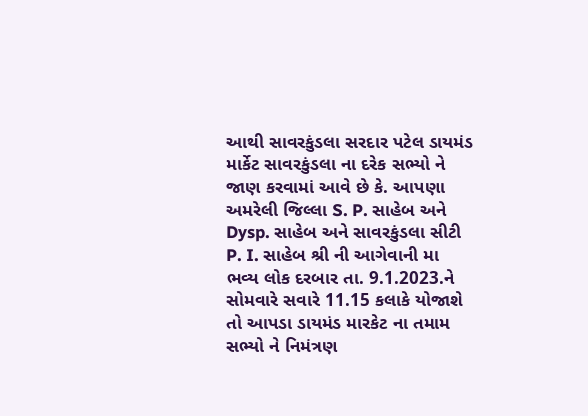આથી સાવરકુંડલા સરદાર પટેલ ડાયમંડ માર્કેટ સાવરકુંડલા ના દરેક સભ્યો ને જાણ કરવામાં આવે છે કે. આપણા અમરેલી જિલ્લા S. P. સાહેબ અને Dysp. સાહેબ અને સાવરકુંડલા સીટી P. I. સાહેબ શ્રી ની આગેવાની મા ભવ્ય લોક દરબાર તા. 9.1.2023.ને સોમવારે સવારે 11.15 કલાકે યોજાશે તો આપડા ડાયમંડ મારકેટ ના તમામ સભ્યો ને નિમંત્રણ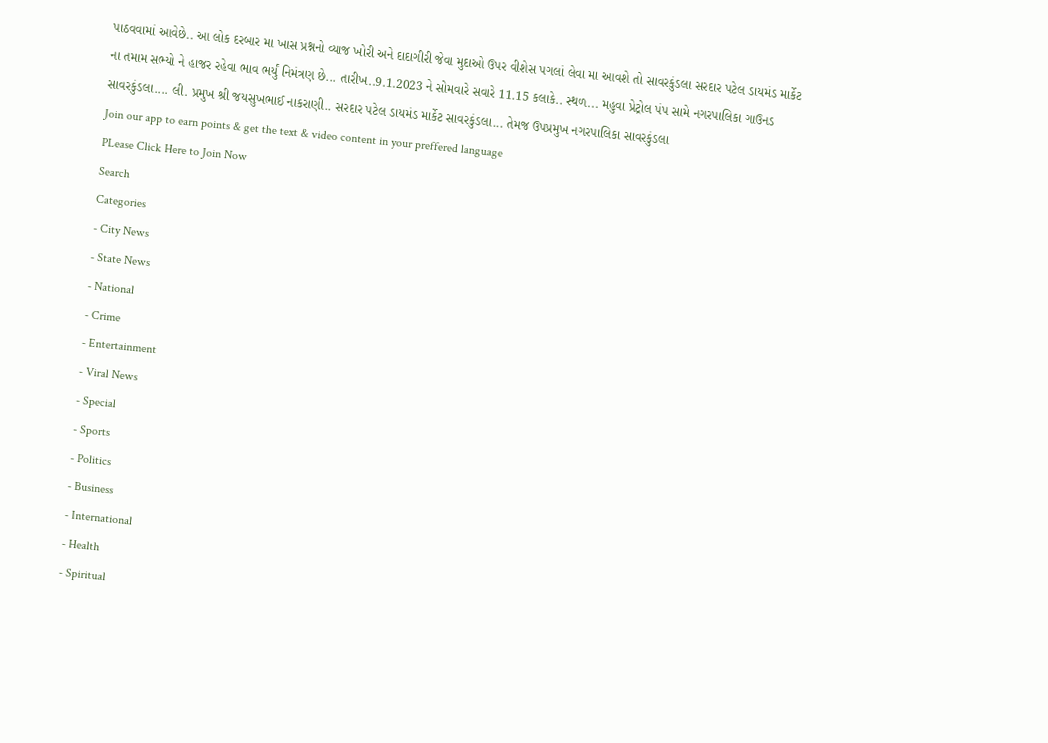પાઠવવામાં આવેછે.. આ લોક દરબાર મા ખાસ પ્રશ્નનો વ્યાજ ખોરી અને દાદાગીરી જેવા મુદાઓ ઉપર વીશેસ પગલાં લેવા મા આવશે તો સાવરકુંડલા સરદાર પટેલ ડાયમંડ માર્કેટ ના તમામ સભ્યો ને હાજર રહેવા ભાવ ભર્યું નિમંત્રણ છે... તારીખ..9.1.2023 ને સોમવારે સવારે 11.15 કલાકે.. સ્થળ... મહુવા પ્રેટ્રોલ પંપ સામે નગરપાલિકા ગાઉનડ સાવરકુંડલા.... લી. પ્રમુખ શ્રી જયસુખભાઈ નાકરાણી.. સરદાર પટેલ ડાયમંડ માર્કેટ સાવરકુંડલા... તેમજ ઉપપ્રમુખ નગરપાલિકા સાવરકુંડલા
Join our app to earn points & get the text & video content in your preffered language
PLease Click Here to Join Now
Search
Categories
- City News
- State News
- National
- Crime
- Entertainment
- Viral News
- Special
- Sports
- Politics
- Business
- International
- Health
- Spiritual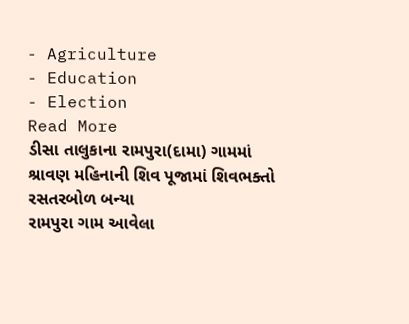- Agriculture
- Education
- Election
Read More
ડીસા તાલુકાના રામપુરા(દામા) ગામમાં શ્રાવણ મહિનાની શિવ પૂજામાં શિવભક્તો રસતરબોળ બન્યા
રામપુરા ગામ આવેલા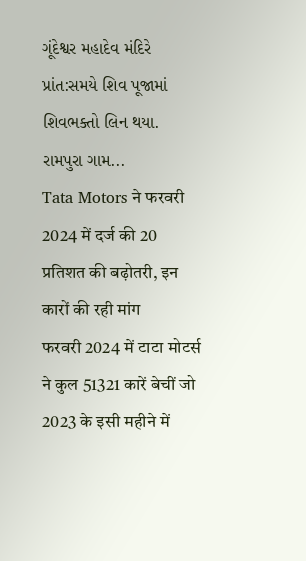ગૂંદેશ્વર મહાદેવ મંદિરે પ્રાંત:સમયે શિવ પૂજામાં શિવભક્તો લિન થયા.
રામપુરા ગામ...
Tata Motors ने फरवरी 2024 में दर्ज की 20 प्रतिशत की बढ़ोतरी, इन कारों की रही मांग
फरवरी 2024 में टाटा मोटर्स ने कुल 51321 कारें बेचीं जो 2023 के इसी महीने में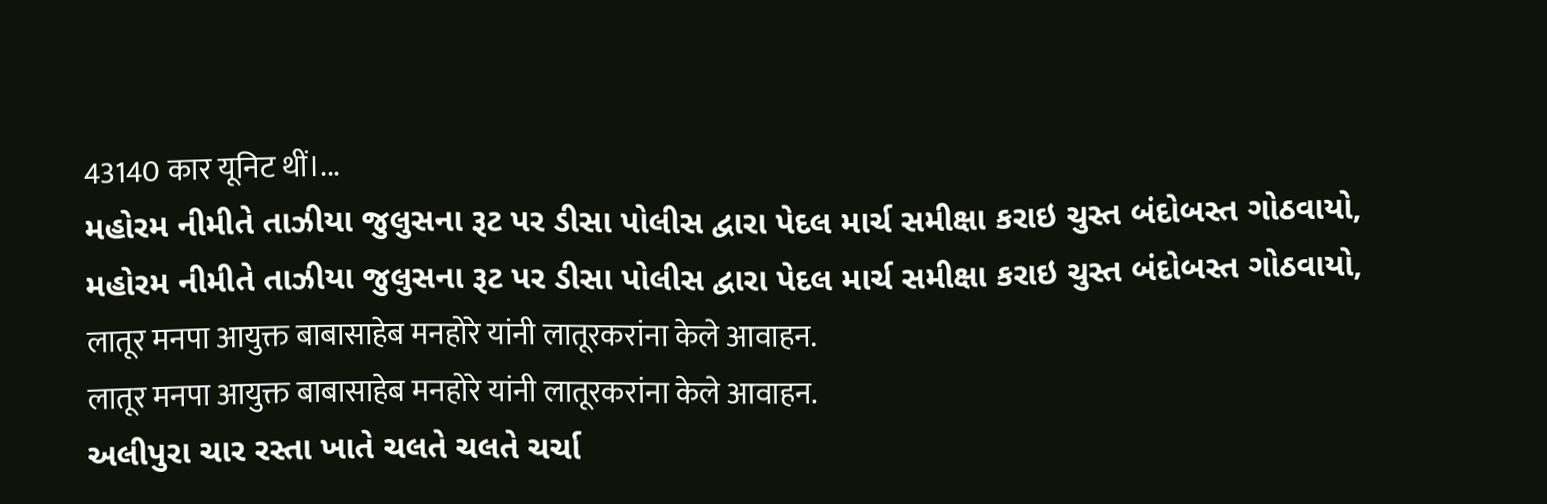43140 कार यूनिट थीं।...
મહોરમ નીમીતે તાઝીયા જુલુસના રૂટ પર ડીસા પોલીસ દ્વારા પેદલ માર્ચ સમીક્ષા કરાઇ ચુસ્ત બંદોબસ્ત ગોઠવાયો,
મહોરમ નીમીતે તાઝીયા જુલુસના રૂટ પર ડીસા પોલીસ દ્વારા પેદલ માર્ચ સમીક્ષા કરાઇ ચુસ્ત બંદોબસ્ત ગોઠવાયો,
लातूर मनपा आयुक्त बाबासाहेब मनहोरे यांनी लातूरकरांना केले आवाहन.
लातूर मनपा आयुक्त बाबासाहेब मनहोरे यांनी लातूरकरांना केले आवाहन.
અલીપુરા ચાર રસ્તા ખાતે ચલતે ચલતે ચર્ચા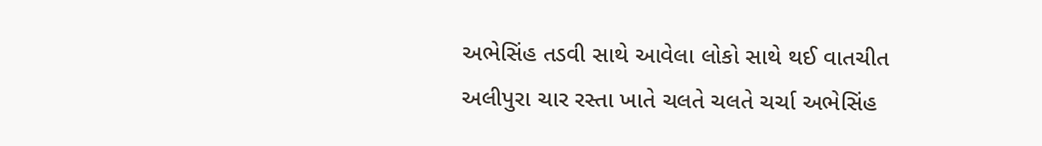અભેસિંહ તડવી સાથે આવેલા લોકો સાથે થઈ વાતચીત
અલીપુરા ચાર રસ્તા ખાતે ચલતે ચલતે ચર્ચા અભેસિંહ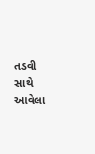તડવી સાથે આવેલા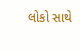લોકો સાથે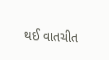થઈ વાતચીત